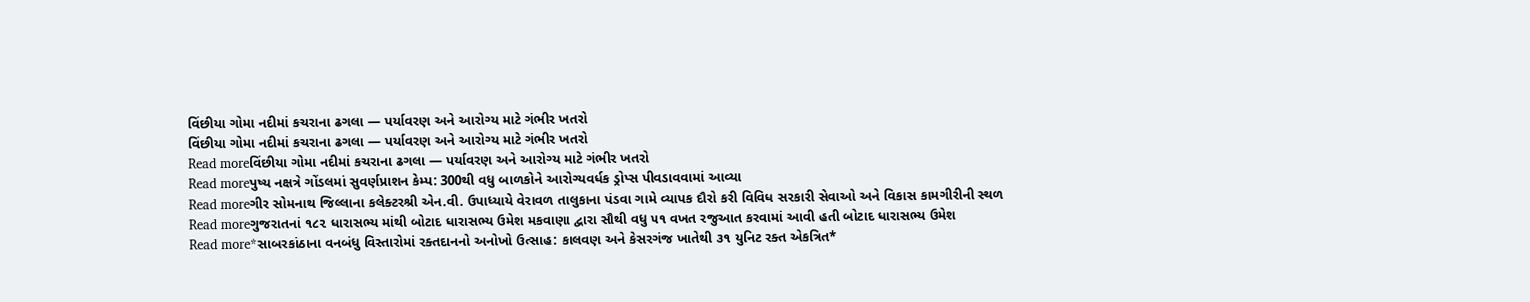વિંછીયા ગોમા નદીમાં કચરાના ઢગલા — પર્યાવરણ અને આરોગ્ય માટે ગંભીર ખતરો
વિંછીયા ગોમા નદીમાં કચરાના ઢગલા — પર્યાવરણ અને આરોગ્ય માટે ગંભીર ખતરો
Read moreવિંછીયા ગોમા નદીમાં કચરાના ઢગલા — પર્યાવરણ અને આરોગ્ય માટે ગંભીર ખતરો
Read moreપુષ્ય નક્ષત્રે ગોંડલમાં સુવર્ણપ્રાશન કેમ્પ: 300થી વધુ બાળકોને આરોગ્યવર્ધક ડ્રોપ્સ પીવડાવવામાં આવ્યા
Read moreગીર સોમનાથ જિલ્લાના કલેક્ટરશ્રી એન.વી. ઉપાધ્યાયે વેરાવળ તાલુકાના પંડવા ગામે વ્યાપક દૌરો કરી વિવિધ સરકારી સેવાઓ અને વિકાસ કામગીરીની સ્થળ
Read moreગુજરાતનાં ૧૮૨ ધારાસભ્ય માંથી બોટાદ ધારાસભ્ય ઉમેશ મકવાણા દ્વારા સૌથી વધુ ૫૧ વખત રજુઆત કરવામાં આવી હતી બોટાદ ધારાસભ્ય ઉમેશ
Read more*સાબરકાંઠાના વનબંધુ વિસ્તારોમાં રક્તદાનનો અનોખો ઉત્સાહ: કાલવણ અને કેસરગંજ ખાતેથી ૩૧ યુનિટ રક્ત એકત્રિત*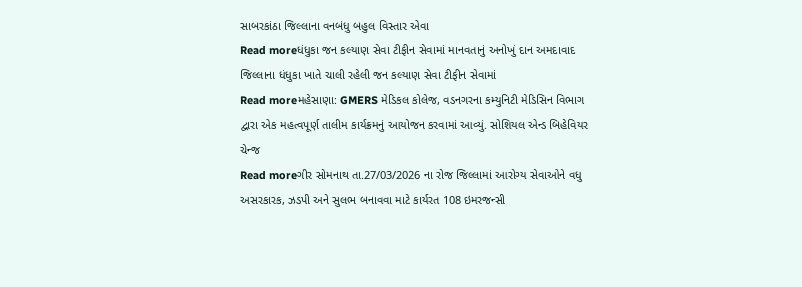સાબરકાંઠા જિલ્લાના વનબંધુ બહુલ વિસ્તાર એવા
Read moreધંધુકા જન કલ્યાણ સેવા ટીફીન સેવામાં માનવતાનું અનોખું દાન અમદાવાદ જિલ્લાના ધંધુકા ખાતે ચાલી રહેલી જન કલ્યાણ સેવા ટીફીન સેવામાં
Read moreમહેસાણા: GMERS મેડિકલ કોલેજ, વડનગરના કમ્યુનિટી મેડિસિન વિભાગ દ્વારા એક મહત્વપૂર્ણ તાલીમ કાર્યક્રમનું આયોજન કરવામાં આવ્યું. સોશિયલ એન્ડ બિહેવિયર ચેન્જ
Read moreગીર સોમનાથ તા.27/03/2026 ના રોજ જિલ્લામાં આરોગ્ય સેવાઓને વધુ અસરકારક, ઝડપી અને સુલભ બનાવવા માટે કાર્યરત 108 ઇમરજન્સી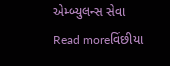એમ્બ્યુલન્સ સેવા
Read moreવિંછીયા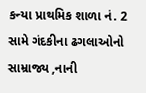કન્યા પ્રાથમિક શાળા નં. 2 સામે ગંદકીના ઢગલાઓનો સામ્રાજ્ય ,નાની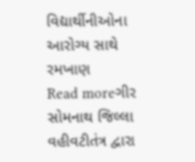વિદ્યાર્થીનીઓના આરોગ્ય સાથે રમખાણ
Read moreગીર સોમનાથ જિલ્લા વહીવટીતંત્ર દ્વારા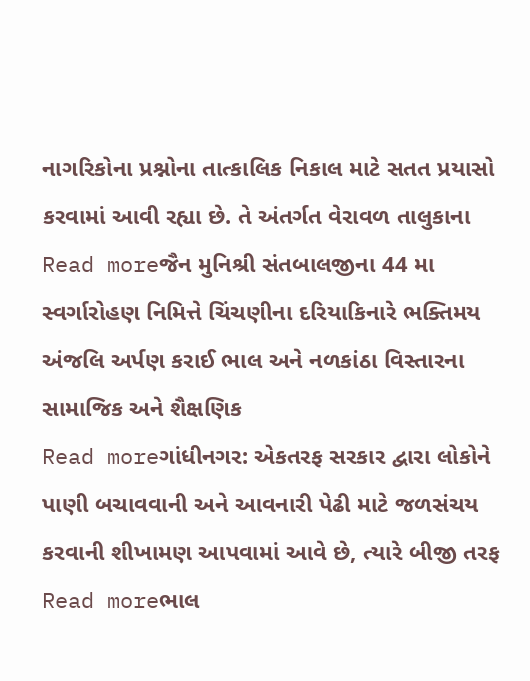નાગરિકોના પ્રશ્નોના તાત્કાલિક નિકાલ માટે સતત પ્રયાસો કરવામાં આવી રહ્યા છે. તે અંતર્ગત વેરાવળ તાલુકાના
Read moreજૈન મુનિશ્રી સંતબાલજીના 44 મા સ્વર્ગારોહણ નિમિત્તે ચિંચણીના દરિયાકિનારે ભક્તિમય અંજલિ અર્પણ કરાઈ ભાલ અને નળકાંઠા વિસ્તારના સામાજિક અને શૈક્ષણિક
Read moreગાંધીનગર: એકતરફ સરકાર દ્વારા લોકોને પાણી બચાવવાની અને આવનારી પેઢી માટે જળસંચય કરવાની શીખામણ આપવામાં આવે છે, ત્યારે બીજી તરફ
Read moreભાલ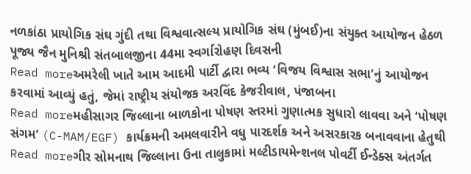નળકાંઠા પ્રાયોગિક સંઘ ગુંદી તથા વિશ્વવાત્સલ્ય પ્રાયોગિક સંઘ (મુંબઈ)ના સંયુક્ત આયોજન હેઠળ પૂજ્ય જૈન મુનિશ્રી સંતબાલજીના 44મા સ્વર્ગારોહણ દિવસની
Read moreઅમરેલી ખાતે આમ આદમી પાર્ટી દ્વારા ભવ્ય ‘વિજય વિશ્વાસ સભા’નું આયોજન કરવામાં આવ્યું હતું, જેમાં રાષ્ટ્રીય સંયોજક અરવિંદ કેજરીવાલ, પંજાબના
Read moreમહીસાગર જિલ્લાના બાળકોના પોષણ સ્તરમાં ગુણાત્મક સુધારો લાવવા અને ‘પોષણ સંગમ’ (C-MAM/EGF) કાર્યક્રમની અમલવારીને વધુ પારદર્શક અને અસરકારક બનાવવાના હેતુથી
Read moreગીર સોમનાથ જિલ્લાના ઉના તાલુકામાં મલ્ટીડાયમેન્શનલ પોવર્ટી ઈન્ડેક્સ અંતર્ગત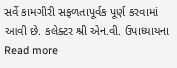સર્વે કામગીરી સફળતાપૂર્વક પૂર્ણ કરવામાં આવી છે. કલેક્ટર શ્રી એન.વી. ઉપાધ્યાયના
Read more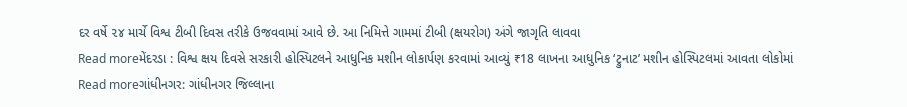દર વર્ષે ૨૪ માર્ચે વિશ્વ ટીબી દિવસ તરીકે ઉજવવામાં આવે છે. આ નિમિત્તે ગામમાં ટીબી (ક્ષયરોગ) અંગે જાગૃતિ લાવવા
Read moreમેંદરડા : વિશ્વ ક્ષય દિવસે સરકારી હોસ્પિટલને આધુનિક મશીન લોકાર્પણ કરવામાં આવ્યું ₹18 લાખના આધુનિક ‘ટ્રુનાટ’ મશીન હોસ્પિટલમાં આવતા લોકોમાં
Read moreગાંધીનગર: ગાંધીનગર જિલ્લાના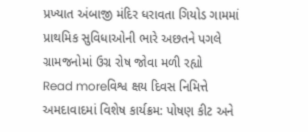પ્રખ્યાત અંબાજી મંદિર ધરાવતા ગિયોડ ગામમાં પ્રાથમિક સુવિધાઓની ભારે અછતને પગલે ગ્રામજનોમાં ઉગ્ર રોષ જોવા મળી રહ્યો
Read moreવિશ્વ ક્ષય દિવસ નિમિત્તે અમદાવાદમાં વિશેષ કાર્યક્રમ: પોષણ કીટ અને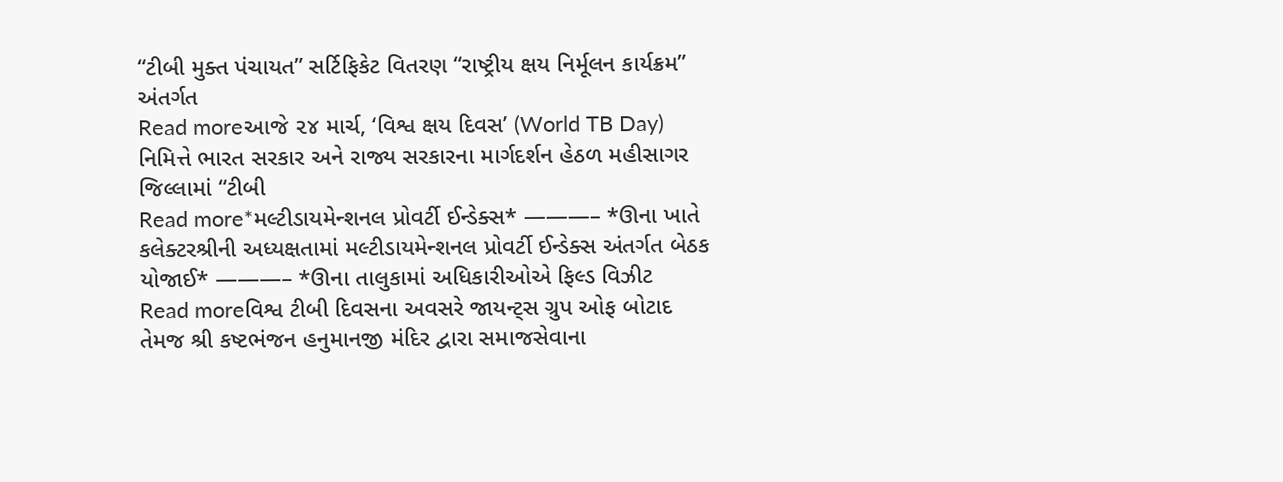“ટીબી મુક્ત પંચાયત” સર્ટિફિકેટ વિતરણ “રાષ્ટ્રીય ક્ષય નિર્મૂલન કાર્યક્રમ” અંતર્ગત
Read moreઆજે ૨૪ માર્ચ, ‘વિશ્વ ક્ષય દિવસ’ (World TB Day) નિમિત્તે ભારત સરકાર અને રાજ્ય સરકારના માર્ગદર્શન હેઠળ મહીસાગર જિલ્લામાં “ટીબી
Read more*મલ્ટીડાયમેન્શનલ પ્રોવર્ટી ઈન્ડેક્સ* ———– *ઊના ખાતે કલેક્ટરશ્રીની અધ્યક્ષતામાં મલ્ટીડાયમેન્શનલ પ્રોવર્ટી ઈન્ડેક્સ અંતર્ગત બેઠક યોજાઈ* ———– *ઊના તાલુકામાં અધિકારીઓએ ફિલ્ડ વિઝીટ
Read moreવિશ્વ ટીબી દિવસના અવસરે જાયન્ટ્સ ગ્રુપ ઓફ બોટાદ તેમજ શ્રી કષ્ટભંજન હનુમાનજી મંદિર દ્વારા સમાજસેવાના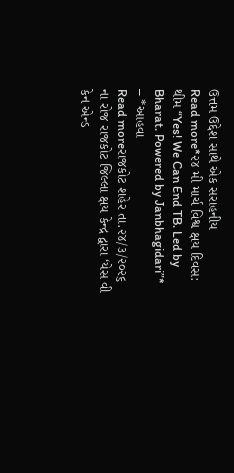ઉત્તમ ઉદ્દેશ સાથે એક સરાહનીય
Read more*૨૪ મી માર્ચ વિશ્વ ક્ષય દિવસ: થીમ “Yes! We Can End TB. Led by Bharat. Powered by Janbhagidari”* – *આહવા
Read moreરાજકોટ શહેર તા.૨૪/૩/૨૦૨૬ ના રોજ રાજકોટ જિલ્લા ક્ષય કેન્દ્ર દ્વારા ‘યેસ વી કેન એન્ડ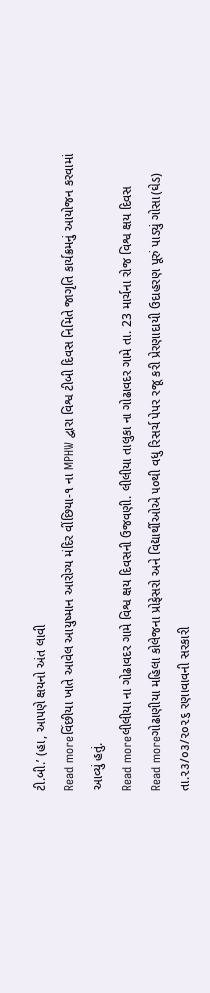ટી.બી.’ (હા, આપણે ક્ષયનો અંત લાવી
Read moreવિંછીયા ખાતે આવેલ આયુષ્માન આરોગ્ય મંદિર વીંછિયા-૧ ના MPHW દ્વારા વિશ્વ ટીબી દિવસ નિમિતે જાગૃતિ કાર્યક્રમનું આયોજન કરવામાં આવ્યું હતું.
Read moreલીલીયા ના ગોઢાવદર ગામે વિશ્વ ક્ષય દિવસની ઉજવણી. લીલીયા તાલુકા ના ગોઢાવદર ગામે તા. 23 માર્ચના રોજ વિશ્વ ક્ષય દિવસ
Read moreગોઢાણીયા મહિલા કોલેજના પ્રોફેસરો અને વિદ્યાર્થીઓએ ૫૦થી વધુ રિસર્ચ પેપર રજૂ કરી પ્રેરણાદાયી ઉદાહરણ પૂરું પાડ્યું ગોસા(ઘેડ) તા.૨૩/૦૩/૨૦૨૬ રણાવાવની સરકારી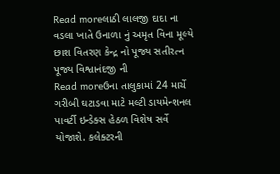Read moreલાઠી લાલજી દાદા ના વડલા ખાતે ઉનાળા નું અમૃત વિના મૂલ્યે છાશ વિતરણ કેન્દ્ર નો પૂજ્ય સતીરત્ન પૂજ્ય વિશ્વાનંદજી ની
Read moreઉના તાલુકામાં 24 માર્ચે ગરીબી ઘટાડવા માટે મલ્ટી ડાયમેન્શનલ પાવર્ટી ઇન્ડેક્સ હેઠળ વિશેષ સર્વે યોજાશે. કલેક્ટરની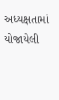અધ્યક્ષતામાં યોજાયેલી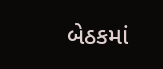બેઠકમાં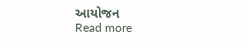આયોજન
Read more